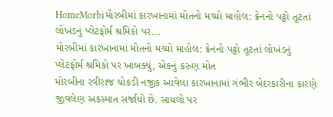HomeMorbiમોરબીમાં કારખાનામાં મોતનો મચ્યો માહોલ: ક્રેનનો પટ્ટો તૂટતાં લોખંડનું પ્લેટફોર્મ શ્રમિકો પર...
મોરબીમાં કારખાનામાં મોતનો મચ્યો માહોલ: ક્રેનનો પટ્ટો તૂટતાં લોખંડનું પ્લેટફોર્મ શ્રમિકો પર ખાબક્યું, એકનું કરુણ મોત
મોરબીના રવીરાજ ચોકડી નજીક આવેલા કારખાનામાં ગંભીર બેદરકારીના કારણે જીવલેણ અકસ્માત સર્જાયો છે. સાયલો પર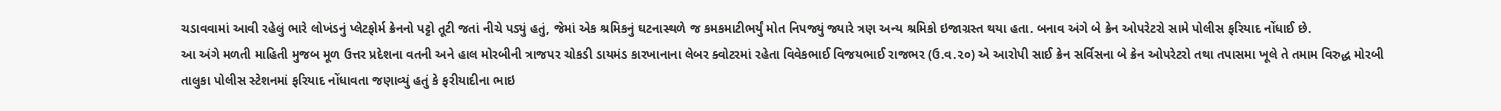ચડાવવામાં આવી રહેલું ભારે લોખંડનું પ્લેટફોર્મ ક્રેનનો પટ્ટો તૂટી જતાં નીચે પડ્યું હતું, જેમાં એક શ્રમિકનું ઘટનાસ્થળે જ કમકમાટીભર્યું મોત નિપજ્યું જ્યારે ત્રણ અન્ય શ્રમિકો ઇજાગ્રસ્ત થયા હતા. બનાવ અંગે બે ક્રેન ઓપરેટરો સામે પોલીસ ફરિયાદ નોંધાઈ છે.
આ અંગે મળતી માહિતી મુજબ મૂળ ઉત્તર પ્રદેશના વતની અને હાલ મોરબીની ત્રાજપર ચોકડી ડાયમંડ કારખાનાના લેબર ક્વોટરમાં રહેતા વિવેકભાઈ વિજયભાઈ રાજભર (ઉ.વ.૨૦) એ આરોપી સાઈ ક્રેન સર્વિસના બે ક્રેન ઓપરેટરો તથા તપાસમા ખૂલે તે તમામ વિરુદ્ધ મોરબી તાલુકા પોલીસ સ્ટેશનમાં ફરિયાદ નોંધાવતા જણાવ્યું હતું કે ફરીયાદીના ભાઇ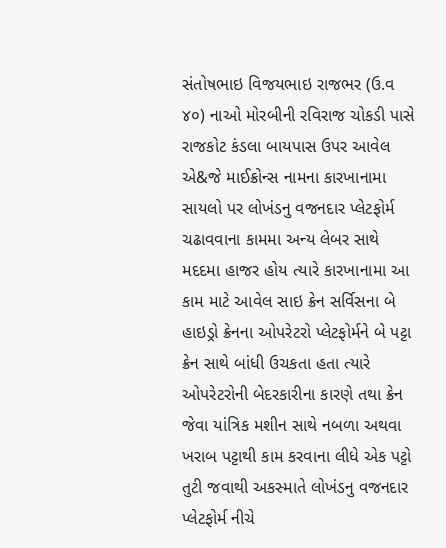સંતોષભાઇ વિજયભાઇ રાજભર (ઉ.વ ૪૦) નાઓ મોરબીની રવિરાજ ચોકડી પાસે રાજકોટ કંડલા બાયપાસ ઉપર આવેલ એ&જે માઈક્રોન્સ નામના કારખાનામા સાયલો પર લોખંડનુ વજનદાર પ્લેટફોર્મ ચઢાવવાના કામમા અન્ય લેબર સાથે મદદમા હાજર હોય ત્યારે કારખાનામા આ કામ માટે આવેલ સાઇ ક્રેન સર્વિસના બે હાઇડ્રો ક્રેનના ઓપરેટરો પ્લેટફોર્મને બે પટ્ટા ક્રેન સાથે બાંધી ઉચકતા હતા ત્યારે ઓપરેટરોની બેદરકારીના કારણે તથા ક્રેન જેવા યાંત્રિક મશીન સાથે નબળા અથવા ખરાબ પટ્ટાથી કામ કરવાના લીધે એક પટ્ટો તુટી જવાથી અકસ્માતે લોખંડનુ વજનદાર પ્લેટફોર્મ નીચે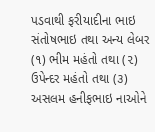પડવાથી ફરીયાદીના ભાઇ સંતોષભાઇ તથા અન્ય લેબર (૧) ભીમ મહંતો તથા (૨) ઉપેન્દર મહંતો તથા (૩) અસલમ હનીફભાઇ નાઓને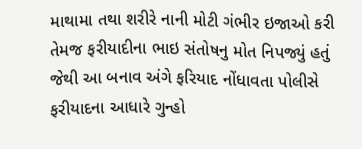માથામા તથા શરીરે નાની મોટી ગંભીર ઇજાઓ કરી તેમજ ફરીયાદીના ભાઇ સંતોષનુ મોત નિપજ્યું હતું જેથી આ બનાવ અંગે ફરિયાદ નોંધાવતા પોલીસે ફરીયાદના આધારે ગુન્હો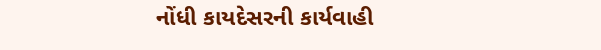નોંધી કાયદેસરની કાર્યવાહી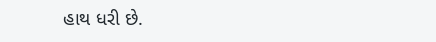હાથ ધરી છે.